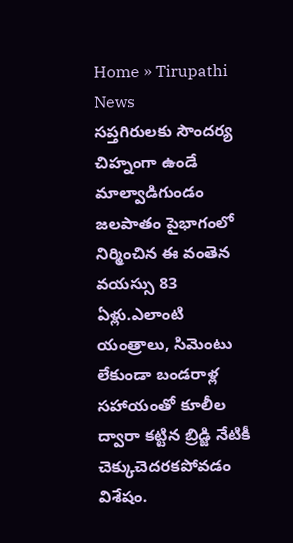Home » Tirupathi News
సప్తగిరులకు సౌందర్య చిహ్నంగా ఉండే మాల్వాడిగుండం జలపాతం పైభాగంలో నిర్మించిన ఈ వంతెన వయస్సు 83 ఏళ్లు.ఎలాంటి యంత్రాలు, సిమెంటు లేకుండా బండరాళ్ల సహాయంతో కూలీల ద్వారా కట్టిన బ్రిడ్జి నేటికీ చెక్కుచెదరకపోవడం విశేషం.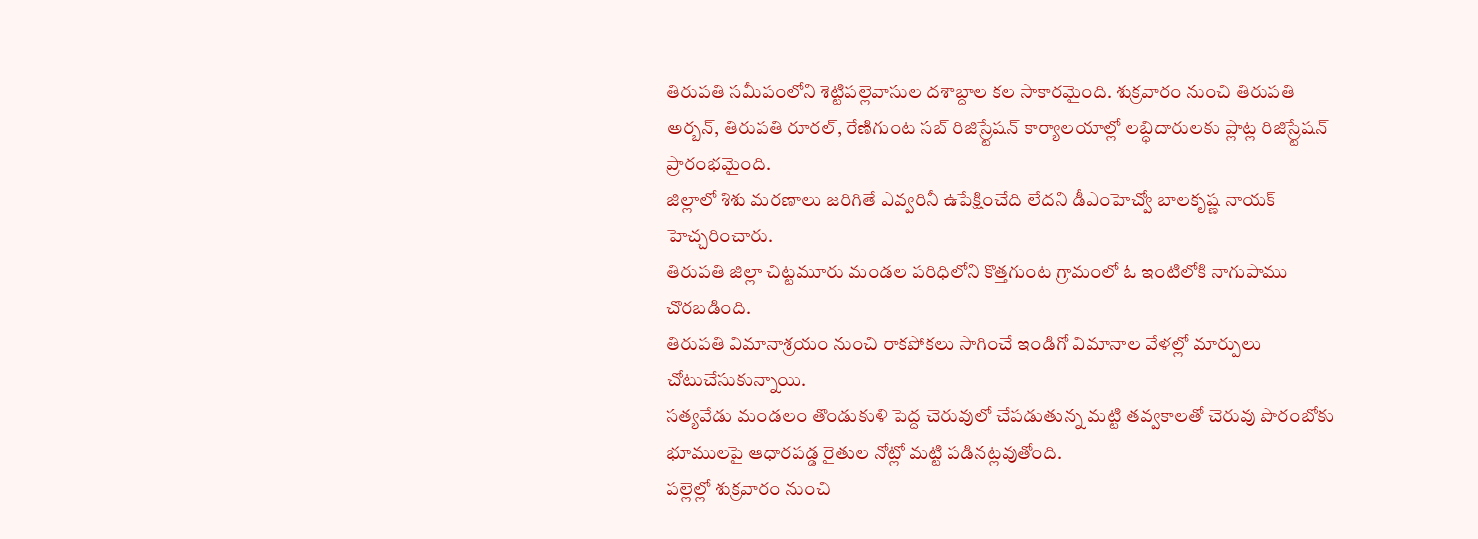తిరుపతి సమీపంలోని శెట్టిపల్లెవాసుల దశాబ్దాల కల సాకారమైంది. శుక్రవారం నుంచి తిరుపతి అర్బన్, తిరుపతి రూరల్, రేణిగుంట సబ్ రిజిస్ర్టేషన్ కార్యాలయాల్లో లబ్ధిదారులకు ప్లాట్ల రిజిస్ర్టేషన్ ప్రారంభమైంది.
జిల్లాలో శిశు మరణాలు జరిగితే ఎవ్వరినీ ఉపేక్షించేది లేదని డీఎంహెచ్వో బాలకృష్ణ నాయక్ హెచ్చరించారు.
తిరుపతి జిల్లా చిట్టమూరు మండల పరిధిలోని కొత్తగుంట గ్రామంలో ఓ ఇంటిలోకి నాగుపాము చొరబడింది.
తిరుపతి విమానాశ్రయం నుంచి రాకపోకలు సాగించే ఇండిగో విమానాల వేళల్లో మార్పులు చోటుచేసుకున్నాయి.
సత్యవేడు మండలం తొండుకుళి పెద్ద చెరువులో చేపడుతున్న మట్టి తవ్వకాలతో చెరువు పొరంబోకు భూములపై ఆధారపడ్డ రైతుల నోట్లో మట్టి పడినట్లవుతోంది.
పల్లెల్లో శుక్రవారం నుంచి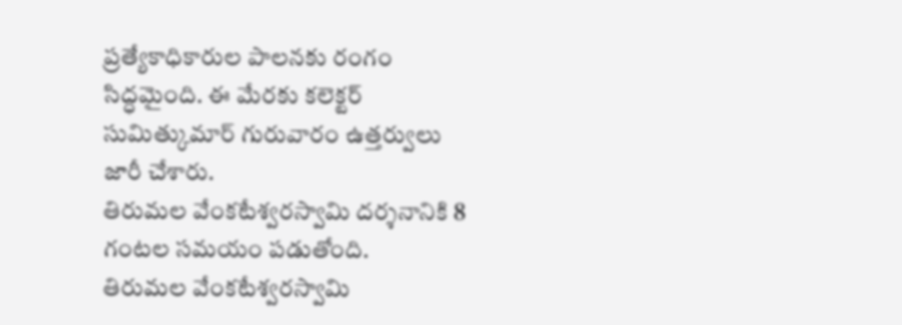ప్రత్యేకాధికారుల పాలనకు రంగం సిద్ధమైంది. ఈ మేరకు కలెక్టర్ సుమిత్కుమార్ గురువారం ఉత్తర్వులు జారీ చేశారు.
తిరుమల వేంకటేశ్వరస్వామి దర్శనానికి 8 గంటల సమయం పడుతోంది.
తిరుమల వేంకటేశ్వరస్వామి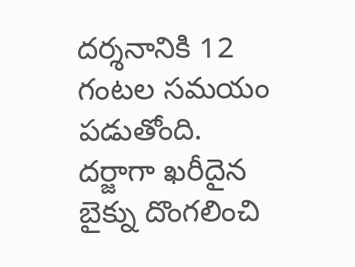దర్శనానికి 12 గంటల సమయం పడుతోంది.
దర్జాగా ఖరీదైన బైక్ను దొంగలించి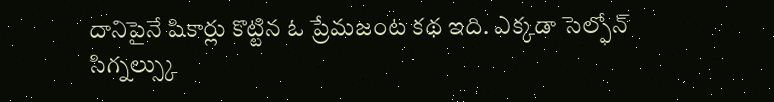దానిపైనే షికార్లు కొట్టిన ఓ ప్రేమజంట కథ ఇది. ఎక్కడా సెల్ఫోన్ సిగ్నల్స్కు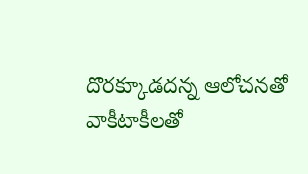దొరక్కూడదన్న ఆలోచనతో వాకీటాకీలతో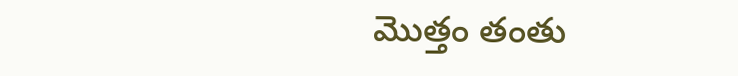మొత్తం తంతు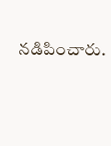నడిపించారు.